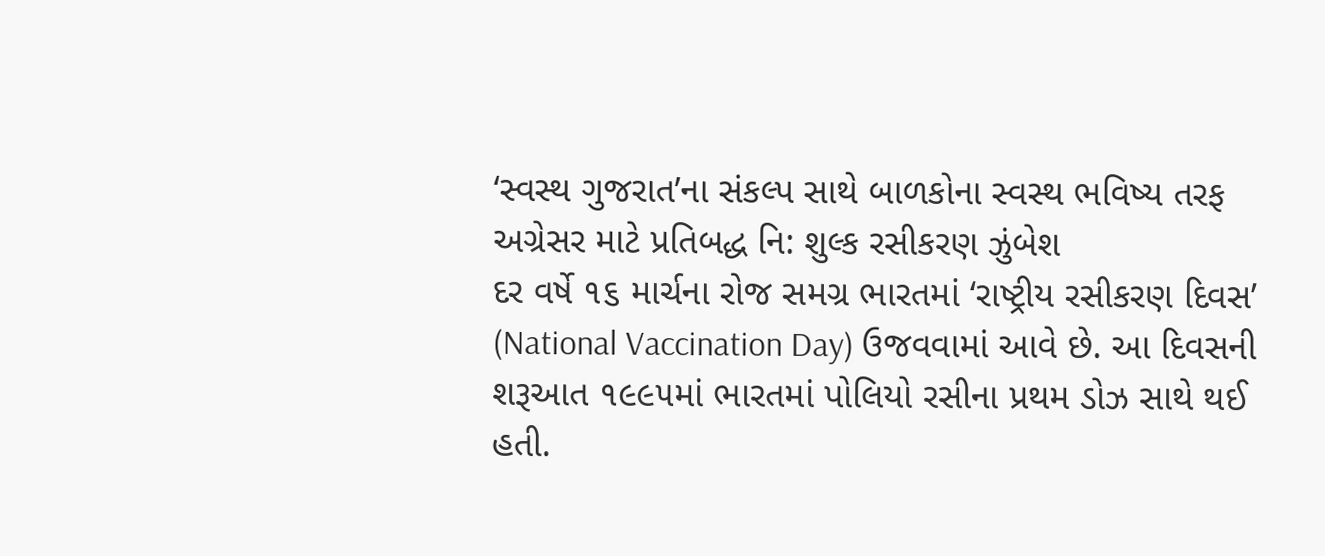‘સ્વસ્થ ગુજરાત’ના સંકલ્પ સાથે બાળકોના સ્વસ્થ ભવિષ્ય તરફ અગ્રેસર માટે પ્રતિબદ્ધ નિ: શુલ્ક રસીકરણ ઝુંબેશ
દર વર્ષે ૧૬ માર્ચના રોજ સમગ્ર ભારતમાં ‘રાષ્ટ્રીય રસીકરણ દિવસ’ (National Vaccination Day) ઉજવવામાં આવે છે. આ દિવસની શરૂઆત ૧૯૯૫માં ભારતમાં પોલિયો રસીના પ્રથમ ડોઝ સાથે થઈ હતી.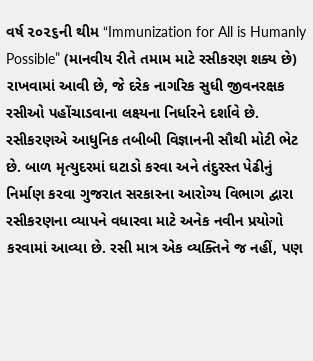વર્ષ ૨૦૨૬ની થીમ “Immunization for All is Humanly Possible” (માનવીય રીતે તમામ માટે રસીકરણ શક્ય છે) રાખવામાં આવી છે, જે દરેક નાગરિક સુધી જીવનરક્ષક રસીઓ પહોંચાડવાના લક્ષ્યના નિર્ધારને દર્શાવે છે. રસીકરણએ આધુનિક તબીબી વિજ્ઞાનની સૌથી મોટી ભેટ છે. બાળ મૃત્યુદરમાં ઘટાડો કરવા અને તંદુરસ્ત પેઢીનું નિર્માણ કરવા ગુજરાત સરકારના આરોગ્ય વિભાગ દ્વારા રસીકરણના વ્યાપને વધારવા માટે અનેક નવીન પ્રયોગો કરવામાં આવ્યા છે. રસી માત્ર એક વ્યક્તિને જ નહીં, પણ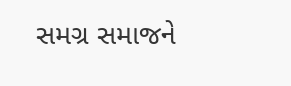સમગ્ર સમાજને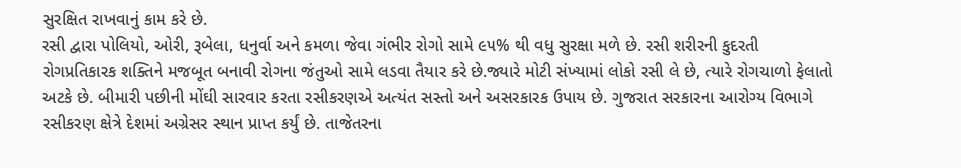સુરક્ષિત રાખવાનું કામ કરે છે.
રસી દ્વારા પોલિયો, ઓરી, રૂબેલા, ધનુર્વા અને કમળા જેવા ગંભીર રોગો સામે ૯૫% થી વધુ સુરક્ષા મળે છે. રસી શરીરની કુદરતી રોગપ્રતિકારક શક્તિને મજબૂત બનાવી રોગના જંતુઓ સામે લડવા તૈયાર કરે છે.જ્યારે મોટી સંખ્યામાં લોકો રસી લે છે, ત્યારે રોગચાળો ફેલાતો અટકે છે. બીમારી પછીની મોંઘી સારવાર કરતા રસીકરણએ અત્યંત સસ્તો અને અસરકારક ઉપાય છે. ગુજરાત સરકારના આરોગ્ય વિભાગે રસીકરણ ક્ષેત્રે દેશમાં અગ્રેસર સ્થાન પ્રાપ્ત કર્યું છે. તાજેતરના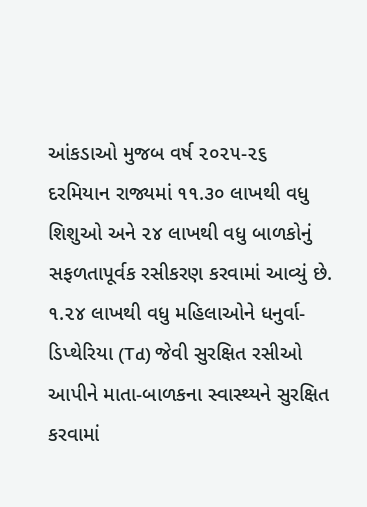આંકડાઓ મુજબ વર્ષ ૨૦૨૫-૨૬ દરમિયાન રાજ્યમાં ૧૧.૩૦ લાખથી વધુ શિશુઓ અને ૨૪ લાખથી વધુ બાળકોનું સફળતાપૂર્વક રસીકરણ કરવામાં આવ્યું છે. ૧.૨૪ લાખથી વધુ મહિલાઓને ધનુર્વા-ડિપ્થેરિયા (Td) જેવી સુરક્ષિત રસીઓ આપીને માતા-બાળકના સ્વાસ્થ્યને સુરક્ષિત કરવામાં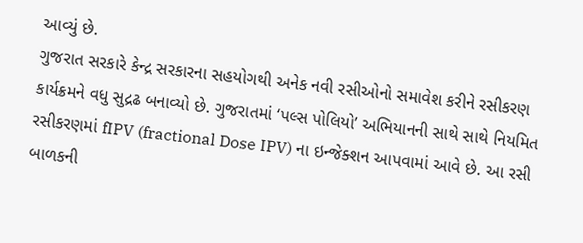આવ્યું છે.
ગુજરાત સરકારે કેન્દ્ર સરકારના સહયોગથી અનેક નવી રસીઓનો સમાવેશ કરીને રસીકરણ કાર્યક્રમને વધુ સુદ્રઢ બનાવ્યો છે. ગુજરાતમાં ‘પલ્સ પોલિયો’ અભિયાનની સાથે સાથે નિયમિત રસીકરણમાં fIPV (fractional Dose IPV) ના ઇન્જેક્શન આપવામાં આવે છે. આ રસી બાળકની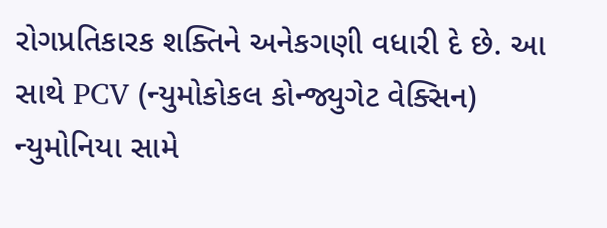રોગપ્રતિકારક શક્તિને અનેકગણી વધારી દે છે. આ સાથે PCV (ન્યુમોકોકલ કોન્જ્યુગેટ વેક્સિન) ન્યુમોનિયા સામે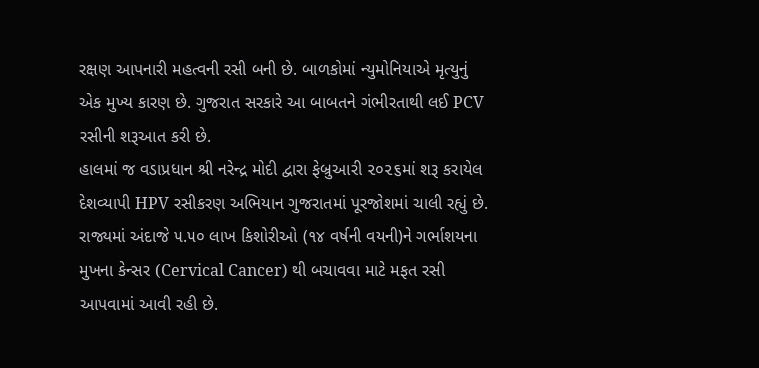રક્ષણ આપનારી મહત્વની રસી બની છે. બાળકોમાં ન્યુમોનિયાએ મૃત્યુનું એક મુખ્ય કારણ છે. ગુજરાત સરકારે આ બાબતને ગંભીરતાથી લઈ PCV રસીની શરૂઆત કરી છે.
હાલમાં જ વડાપ્રધાન શ્રી નરેન્દ્ર મોદી દ્વારા ફેબ્રુઆરી ૨૦૨૬માં શરૂ કરાયેલ દેશવ્યાપી HPV રસીકરણ અભિયાન ગુજરાતમાં પૂરજોશમાં ચાલી રહ્યું છે. રાજ્યમાં અંદાજે ૫.૫૦ લાખ કિશોરીઓ (૧૪ વર્ષની વયની)ને ગર્ભાશયના મુખના કેન્સર (Cervical Cancer) થી બચાવવા માટે મફત રસી આપવામાં આવી રહી છે.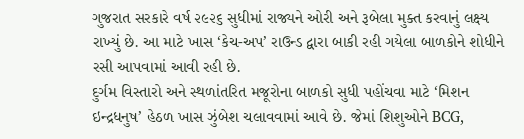ગુજરાત સરકારે વર્ષ ૨૯૨૬ સુધીમાં રાજ્યને ઓરી અને રૂબેલા મુક્ત કરવાનું લક્ષ્ય રાખ્યું છે. આ માટે ખાસ ‘કેચ-અપ’ રાઉન્ડ દ્વારા બાકી રહી ગયેલા બાળકોને શોધીને રસી આપવામાં આવી રહી છે.
દુર્ગમ વિસ્તારો અને સ્થળાંતરિત મજૂરોના બાળકો સુધી પહોંચવા માટે ‘મિશન ઇન્દ્રધનુષ’ હેઠળ ખાસ ઝુંબેશ ચલાવવામાં આવે છે. જેમાં શિશુઓને BCG,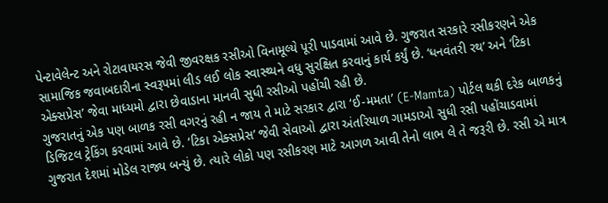પેન્ટાવેલેન્ટ અને રોટાવાયરસ જેવી જીવરક્ષક રસીઓ વિનામૂલ્યે પૂરી પાડવામાં આવે છે. ગુજરાત સરકારે રસીકરણને એક સામાજિક જવાબદારીના સ્વરૂપમાં લીડ લઈ લોક સ્વાસ્થ્યને વધુ સુરક્ષિત કરવાનું કાર્ય કર્યું છે. ‘ધનવંતરી રથ’ અને ‘ટિકા એક્સપ્રેસ’ જેવા માધ્યમો દ્વારા છેવાડાના માનવી સુધી રસીઓ પહોંચી રહી છે.
ગુજરાતનું એક પણ બાળક રસી વગરનું રહી ન જાય તે માટે સરકાર દ્વારા ‘ઈ-મમતા’ (E-Mamta) પોર્ટલ થકી દરેક બાળકનું ડિજિટલ ટ્રેકિંગ કરવામાં આવે છે. ‘ટિકા એક્સપ્રેસ’ જેવી સેવાઓ દ્વારા અંતરિયાળ ગામડાઓ સુધી રસી પહોંચાડવામાં ગુજરાત દેશમાં મોડેલ રાજ્ય બન્યું છે. ત્યારે લોકો પણ રસીકરણ માટે આગળ આવી તેનો લાભ લે તે જરૂરી છે. રસી એ માત્ર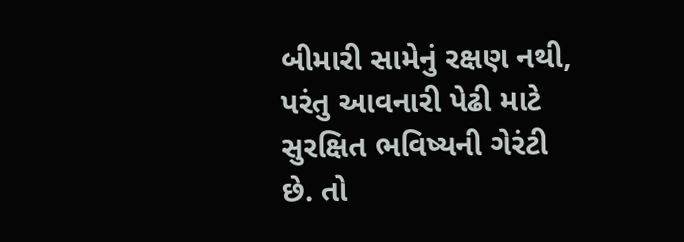બીમારી સામેનું રક્ષણ નથી, પરંતુ આવનારી પેઢી માટે સુરક્ષિત ભવિષ્યની ગેરંટી છે. તો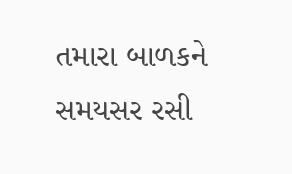તમારા બાળકને સમયસર રસી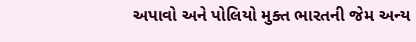અપાવો અને પોલિયો મુક્ત ભારતની જેમ અન્ય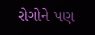રોગોને પણ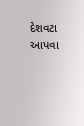દેશવટા આપવા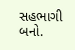સહભાગી બનો.